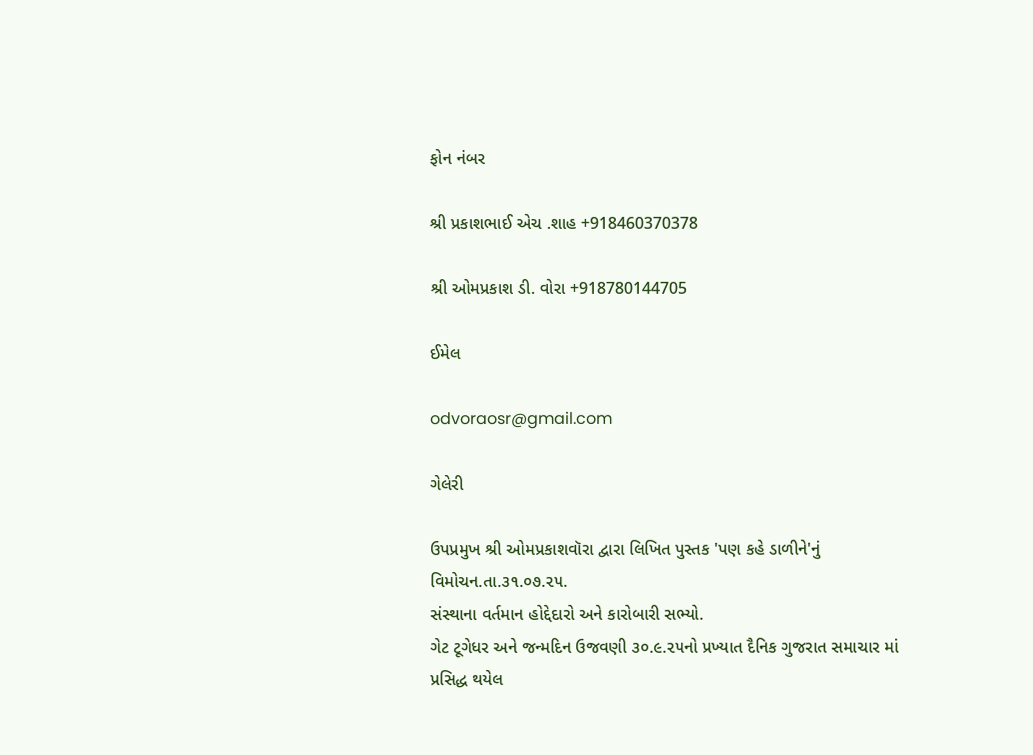ફોન નંબર

શ્રી પ્રકાશભાઈ એચ .શાહ +918460370378

શ્રી ઓમપ્રકાશ ડી. વોરા +918780144705

ઈમેલ

odvoraosr@gmail.com

ગેલેરી

ઉપપ્રમુખ શ્રી ઓમપ્રકાશવૉરા દ્વારા લિખિત પુસ્તક 'પણ કહે ડાળીને'નું વિમોચન.તા.૩૧.૦૭.૨૫.
સંસ્થાના વર્તમાન હોદ્દેદારો અને કારોબારી સભ્યો.
ગેટ ટૂગેધર અને જન્મદિન ઉજવણી ૩૦.૯.૨૫નો પ્રખ્યાત દૈનિક ગુજરાત સમાચાર માં પ્રસિદ્ધ થયેલ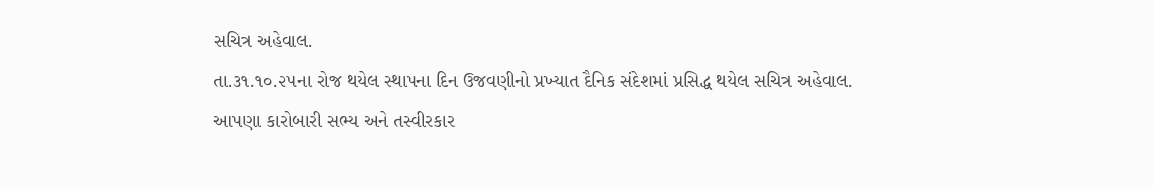સચિત્ર અહેવાલ.
તા.૩૧.૧૦.૨૫ના રોજ થયેલ સ્થાપના દિન ઉજવણીનો પ્રખ્યાત દૈનિક સંદેશમાં પ્રસિદ્ધ થયેલ સચિત્ર અહેવાલ.
આપણા કારોબારી સભ્ય અને તસ્વીરકાર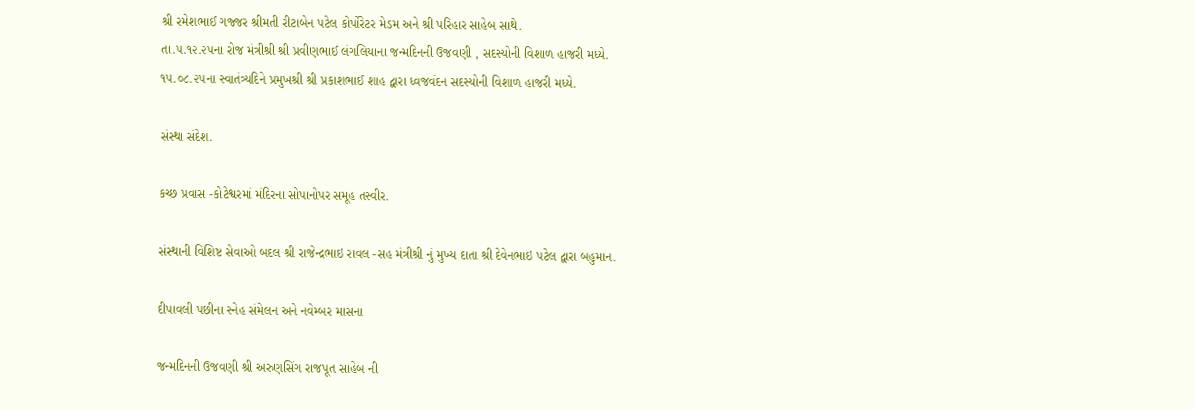શ્રી રમેશભાઈ ગજ્જર શ્રીમતી રીટાબેન પટેલ કોર્પોરેટર મેડમ અને શ્રી પરિહાર સાહેબ સાથે.
તા.૫.૧૨.૨૫ના રોજ મંત્રીશ્રી શ્રી પ્રવીણભાઈ લંગલિયાના જન્મદિનની ઉજવણી , સદસ્યોની વિશાળ હાજરી મધ્યે.
૧૫.૦૮.૨૫ના સ્વાતંત્ર્યદિને પ્રમુખશ્રી શ્રી પ્રકાશભાઈ શાહ દ્વારા ધ્વજવંદન સદસ્યોની વિશાળ હાજરી મધ્યે.

સંસ્થા સંદેશ.

કચ્છ પ્રવાસ -કોટેશ્વરમાં મંદિરના સોપાનોપર સમૂહ તસ્વીર.

સંસ્થાની વિશિષ્ટ સેવાઓ બદલ શ્રી રાજેન્દ્રભાઇ રાવલ -સહ મંત્રીશ્રી નું મુખ્ય દાતા શ્રી દેવેનભાઇ પટેલ દ્વારા બહુમાન.

દીપાવલી પછીના સ્નેહ સંમેલન અને નવેમ્બર માસના

જન્મદિનની ઉજવણી શ્રી અરુણસિંગ રાજપૂત સાહેબ ની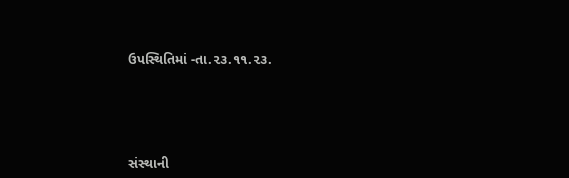ઉપસ્થિતિમાં -તા.૨૩.૧૧.૨૩.




સંસ્થાની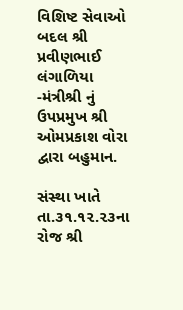વિશિષ્ટ સેવાઓ બદલ શ્રી પ્રવીણભાઈ લંગાળિયા -મંત્રીશ્રી નું ઉપપ્રમુખ શ્રી  ઓમપ્રકાશ વોરા દ્વારા બહુમાન.

સંસ્થા ખાતે તા.૩૧.૧૨.૨૩ના રોજ શ્રી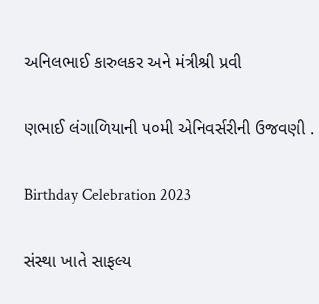અનિલભાઈ કારુલકર અને મંત્રીશ્રી પ્રવી

ણભાઈ લંગાળિયાની ૫૦મી એનિવર્સરીની ઉજવણી .

Birthday Celebration 2023

સંસ્થા ખાતે સાફલ્ય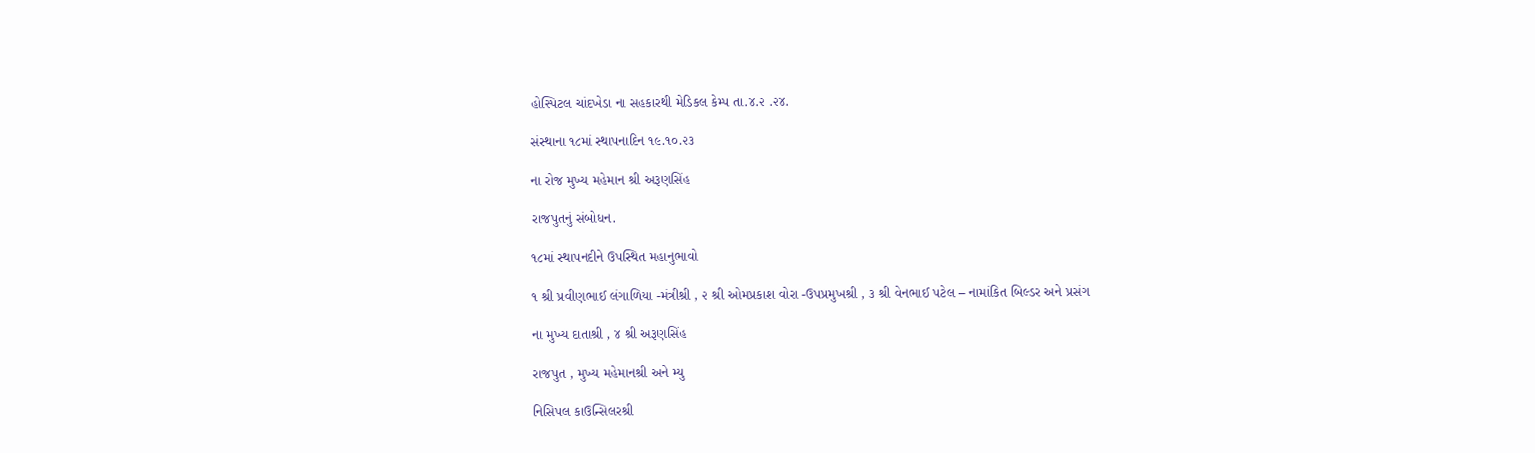હોસ્પિટલ ચાંદખેડા ના સહકારથી મેડિકલ કેમ્પ તા.૪.૨ .૨૪.

સંસ્થાના ૧૮માં સ્થાપનાદિન ૧૯.૧૦.૨૩

ના રોજ મુખ્ય મહેમાન શ્રી અરૂણસિંહ

રાજપુતનું સંબોધન.

૧૮માં સ્થાપનદીને ઉપસ્થિત મહાનુભાવો

૧ શ્રી પ્રવીણભાઈ લંગાળિયા -મંત્રીશ્રી , ૨ શ્રી ઓમપ્રકાશ વોરા -ઉપપ્રમુખશ્રી , ૩ શ્રી વેનભાઈ પટેલ – નામાંકિત બિલ્ડર અને પ્રસંગ

ના મુખ્ય દાતાશ્રી , ૪ શ્રી અરૂણસિંહ

રાજપુત , મુખ્ય મહેમાનશ્રી અને મ્યુ

નિસિપલ કાઉન્સિલરશ્રી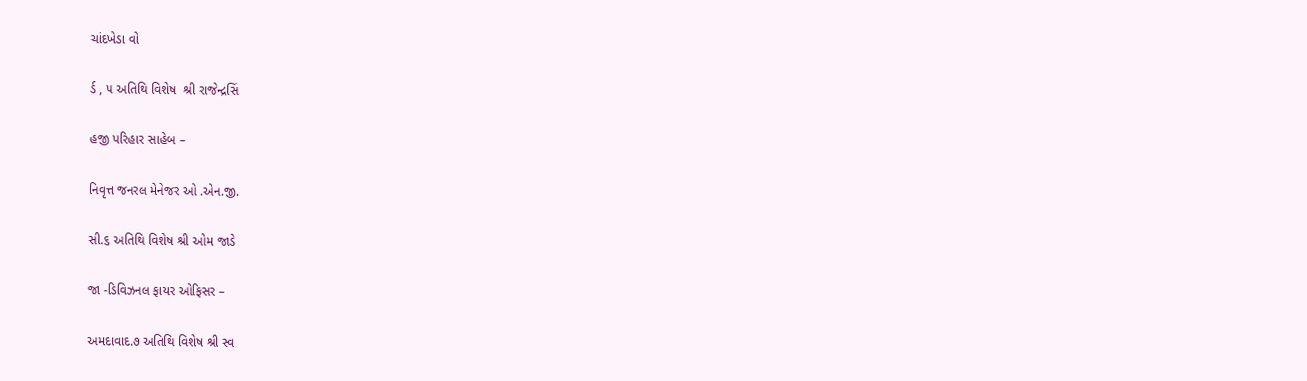ચાંદખેડા વો

ર્ડ , ૫ અતિથિ વિશેષ  શ્રી રાજેન્દ્રસિં

હજી પરિહાર સાહેબ –

નિવૃત્ત જનરલ મેનેજર ઓ .એન.જી.

સી.૬ અતિથિ વિશેષ શ્રી ઓમ જાડે

જા -ડિવિઝનલ ફાયર ઓફિસર –

અમદાવાદ.૭ અતિથિ વિશેષ શ્રી સ્વ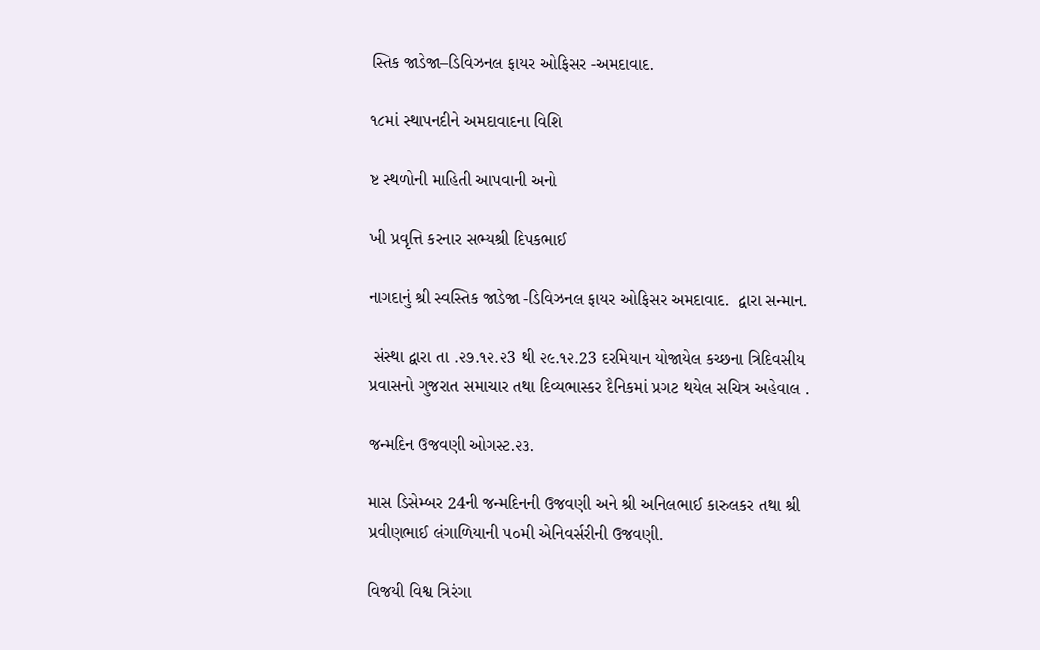સ્તિક જાડેજા–ડિવિઝનલ ફાયર ઓફિસર -અમદાવાદ.

૧૮માં સ્થાપનદીને અમદાવાદના વિશિ

ષ્ટ સ્થળોની માહિતી આપવાની અનો

ખી પ્રવૃત્તિ કરનાર સભ્યશ્રી દિપકભાઈ

નાગદાનું શ્રી સ્વસ્તિક જાડેજા -ડિવિઝનલ ફાયર ઓફિસર અમદાવાદ.  દ્વારા સન્માન.

 સંસ્થા દ્વારા તા .૨૭.૧૨.૨3 થી ૨૯.૧૨.23 દરમિયાન યોજાયેલ કચ્છના ત્રિદિવસીય પ્રવાસનો ગુજરાત સમાચાર તથા દિવ્યભાસ્કર દૈનિકમાં પ્રગટ થયેલ સચિત્ર અહેવાલ .

જન્મદિન ઉજવણી ઓગસ્ટ.૨૩.

માસ ડિસેમ્બર 24ની જન્મદિનની ઉજવણી અને શ્રી અનિલભાઈ કારુલકર તથા શ્રી પ્રવીણભાઈ લંગાળિયાની ૫૦મી એનિવર્સરીની ઉજવણી.

વિજયી વિશ્વ ત્રિરંગા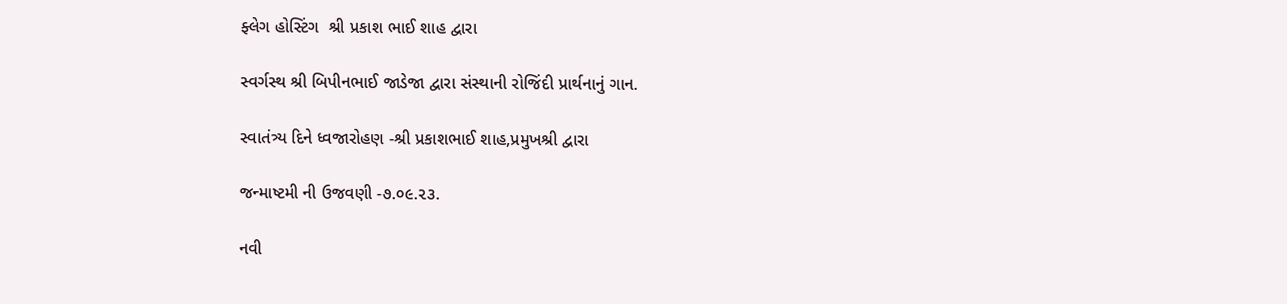ફ્લેગ હોસ્ટિંગ  શ્રી પ્રકાશ ભાઈ શાહ દ્વારા

સ્વર્ગસ્થ શ્રી બિપીનભાઈ જાડેજા દ્વારા સંસ્થાની રોજિંદી પ્રાર્થનાનું ગાન.

સ્વાતંત્ર્ય દિને ધ્વજારોહણ -શ્રી પ્રકાશભાઈ શાહ,પ્રમુખશ્રી દ્વારા

જન્માષ્ટમી ની ઉજવણી -૭.૦૯.૨૩.

નવી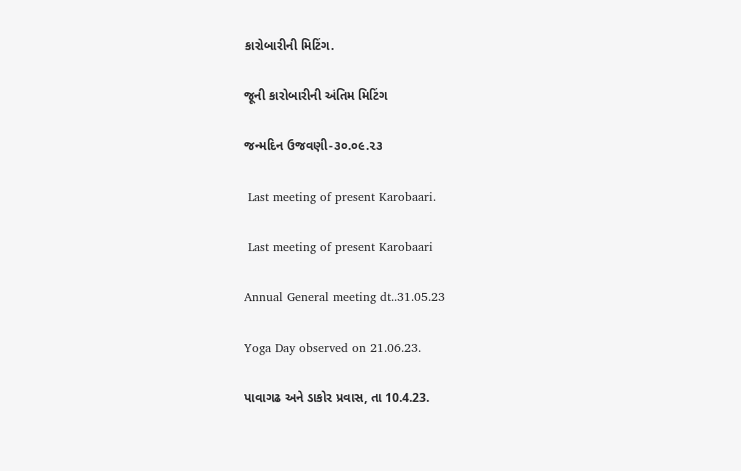કારોબારીની મિટિંગ.

જૂની કારોબારીની અંતિમ મિટિંગ

જન્મદિન ઉજવણી-૩૦.૦૯.૨૩

 Last meeting of present Karobaari.

 Last meeting of present Karobaari

Annual General meeting dt..31.05.23

Yoga Day observed on 21.06.23.

પાવાગઢ અને ડાકોર પ્રવાસ, તા 10.4.23.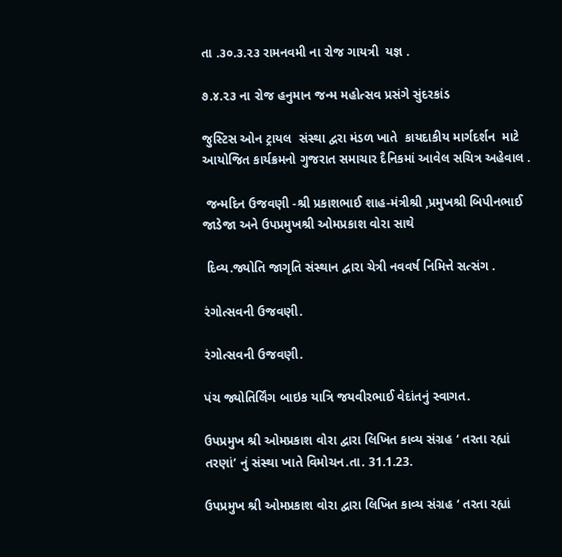તા .૩૦.૩.૨૩ રામનવમી ના રોજ ગાયત્રી  યજ્ઞ .

૭.૪.૨૩ ના રોજ હનુમાન જન્મ મહોત્સવ પ્રસંગે સુંદરકાંડ

જુસ્ટિસ ઓન ટ્રાયલ  સંસ્થા દ્વરા મંડળ ખાતે  કાયદાકીય માર્ગદર્શન  માટે આયોજિત કાર્યક્રમનો ગુજરાત સમાચાર દૈનિકમાં આવેલ સચિત્ર અહેવાલ .

 જન્મદિન ઉજવણી -શ્રી પ્રકાશભાઈ શાહ-મંત્રીશ્રી ,પ્રમુખશ્રી બિપીનભાઈ જાડેજા અને ઉપપ્રમુખશ્રી ઓમપ્રકાશ વોરા સાથે

 દિવ્ય.જ્યોતિ જાગૃતિ સંસ્થાન દ્વારા ચેત્રી નવવર્ષ નિમિત્તે સત્સંગ .

રંગોત્સવની ઉજવણી.

રંગોત્સવની ઉજવણી.

પંચ જ્યોતિર્લિંગ બાઇક યાત્રિ જયવીરભાઈ વેદાંતનું સ્વાગત.

ઉપપ્રમુખ શ્રી ઓમપ્રકાશ વોરા દ્વારા લિખિત કાવ્ય સંગ્રહ ‘ તરતા રહ્યાં તરણાં’ નું સંસ્થા ખાતે વિમોચન.તા. 31.1.23.

ઉપપ્રમુખ શ્રી ઓમપ્રકાશ વોરા દ્વારા લિખિત કાવ્ય સંગ્રહ ‘ તરતા રહ્યાં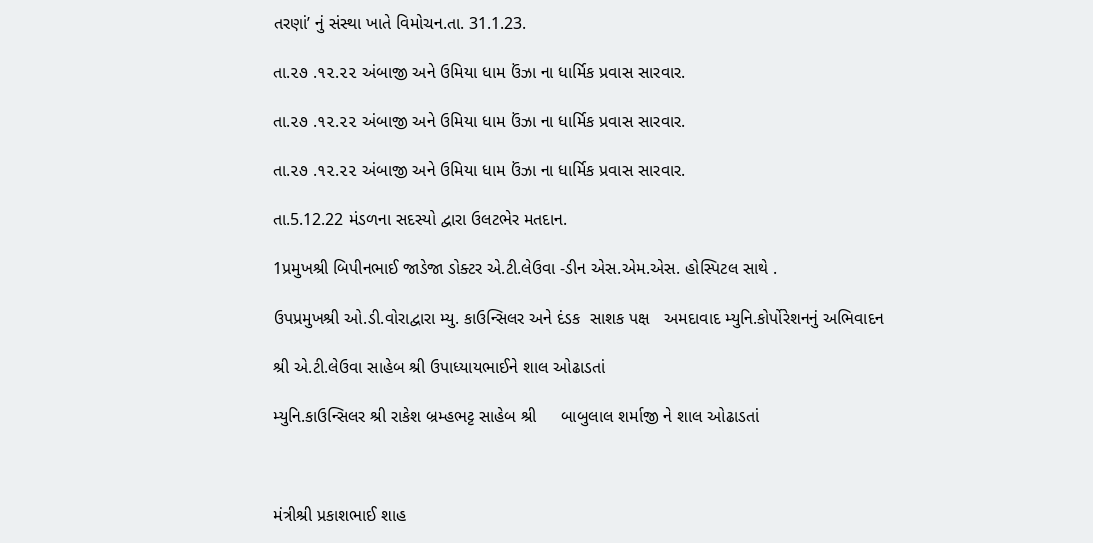તરણાં’ નું સંસ્થા ખાતે વિમોચન.તા. 31.1.23.

તા.૨૭ .૧૨.૨૨ અંબાજી અને ઉમિયા ધામ ઉંઝા ના ધાર્મિક પ્રવાસ સારવાર.

તા.૨૭ .૧૨.૨૨ અંબાજી અને ઉમિયા ધામ ઉંઝા ના ધાર્મિક પ્રવાસ સારવાર.

તા.૨૭ .૧૨.૨૨ અંબાજી અને ઉમિયા ધામ ઉંઝા ના ધાર્મિક પ્રવાસ સારવાર.

તા.5.12.22 મંડળના સદસ્યો દ્વારા ઉલટભેર મતદાન.

1પ્રમુખશ્રી બિપીનભાઈ જાડેજા ડોક્ટર એ.ટી.લેઉવા -ડીન એસ.એમ.એસ. હોસ્પિટલ સાથે .

ઉપપ્રમુખશ્રી ઓ.ડી.વોરાદ્વારા મ્યુ. કાઉન્સિલર અને દંડક  સાશક પક્ષ   અમદાવાદ મ્યુનિ.કોર્પોરેશનનું અભિવાદન

શ્રી એ.ટી.લેઉવા સાહેબ શ્રી ઉપાધ્યાયભાઈને શાલ ઓઢાડતાં

મ્યુનિ.કાઉન્સિલર શ્રી રાકેશ બ્રમ્હભટ્ટ સાહેબ શ્રી     બાબુલાલ શર્માજી ને શાલ ઓઢાડતાં



મંત્રીશ્રી પ્રકાશભાઈ શાહ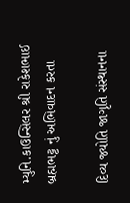મ્યુનિ.કાઉન્સિલર શ્રી રાકેશભાઈ  બ્રહ્મભટ્ટ નું અભિવાદન કરતા

દિવ્ય જ્યોતિ જાગૃતિ સંસ્થાનના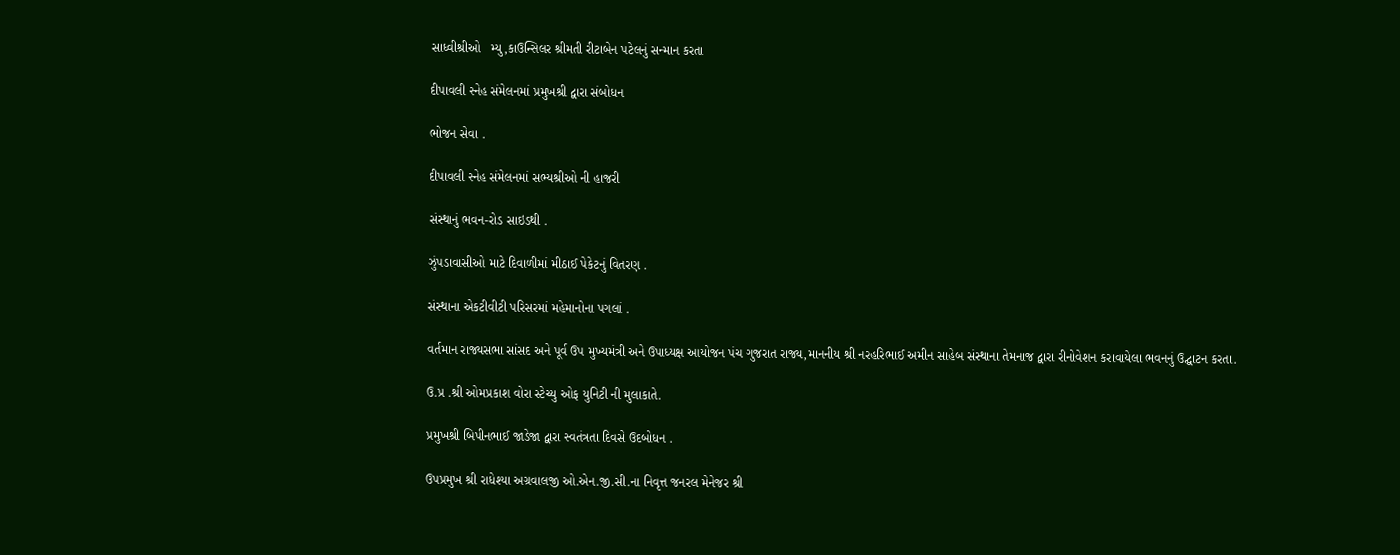સાધ્વીશ્રીઓ   મ્યુ,કાઉન્સિલર શ્રીમતી રીટાબેન પટેલનું સન્માન કરતા

દીપાવલી સ્નેહ સંમેલનમાં પ્રમુખશ્રી દ્વારા સંબોધન

ભોજન સેવા .

દીપાવલી સ્નેહ સંમેલનમાં સભ્યશ્રીઓ ની હાજરી

સંસ્થાનું ભવન-રોડ સાઇડથી .

ઝુંપડાવાસીઓ માટે દિવાળીમાં મીઠાઈ પેકેટનું વિતરણ .

સંસ્થાના એકટીવીટી પરિસરમાં મહેમાનોના પગલાં .

વર્તમાન રાજ્યસભા સાંસદ અને પૂર્વ ઉપ મુખ્યમંત્રી અને ઉપાધ્યક્ષ આયોજન પંચ ગુજરાત રાજ્ય,માનનીય શ્રી નરહરિભાઈ અમીન સાહેબ સંસ્થાના તેમનાજ દ્વારા રીનોવેશન કરાવાયેલા ભવનનું ઉદ્ઘાટન કરતા.

ઉ.પ્ર .શ્રી ઓમપ્રકાશ વોરા સ્ટેચ્યુ ઓફ યુનિટી ની મુલાકાતે.

પ્રમુખશ્રી બિપીનભાઈ જાડેજા દ્વારા સ્વતંત્રતા દિવસે ઉદબોધન .

ઉપપ્રમુખ શ્રી રાધેશ્યા અગ્રવાલજી ઓ.એન.જી.સી.ના નિવૃત્ત જનરલ મેનેજર શ્રી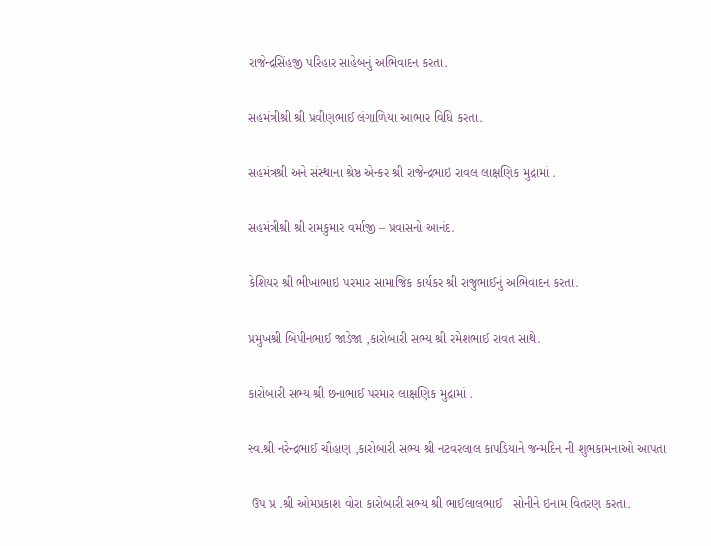રાજેન્દ્રસિંહજી પરિહાર સાહેબનું અભિવાદન કરતા.

સહમંત્રીશ્રી શ્રી પ્રવીણભાઈ લંગાળિયા આભાર વિધિ કરતા.

સહમંત્રશ્રી અને સંસ્થાના શ્રેષ્ઠ એન્કર શ્રી રાજેન્દ્રભાઇ રાવલ લાક્ષણિક મુદ્રામાં .

સહમંત્રીશ્રી શ્રી રામકુમાર વર્માજી – પ્રવાસનો આનંદ.

કેશિયર શ્રી ભીખાભાઇ પરમાર સામાજિક કાર્યકર શ્રી રાજુભાઈનું અભિવાદન કરતા.

પ્રમુખશ્રી બિપીનભાઈ જાડેજા ,કારોબારી સભ્ય શ્રી રમેશભાઈ રાવત સાથે.

કારોબારી સભ્ય શ્રી છનાભાઈ પરમાર લાક્ષણિક મુદ્રામાં .

સ્વ.શ્રી નરેન્દ્રભાઈ ચૌહાણ ,કારોબારી સભ્ય શ્રી નટવરલાલ કાપડિયાને જન્મદિન ની શુભકામનાઓ આપતા

 ઉપ પ્ર .શ્રી ઓમપ્રકાશ વોરા કારોબારી સભ્ય શ્રી ભાઈલાલભાઈ   સોનીને ઇનામ વિતરણ કરતા.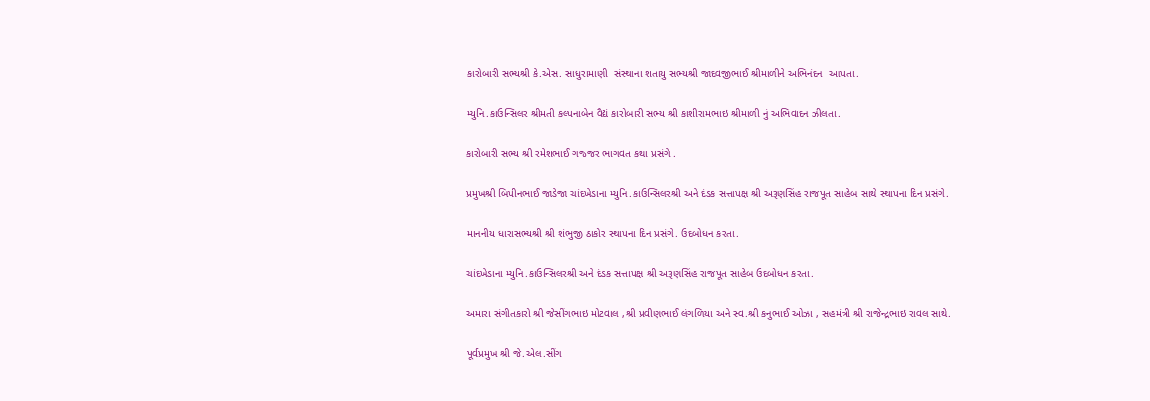કારોબારી સભ્યશ્રી કે.એસ. સાધુરામાણી  સંસ્થાના શતાયુ સભ્યશ્રી જાદવજીભાઈ શ્રીમાળીને અભિનંદન  આપતા.

મ્યુનિ.કાઉન્સિલર શ્રીમતી કલ્પનાબેન વૈદ્યં કારોબારી સભ્ય શ્રી કાશીરામભાઇ શ્રીમાળી નું અભિવાદન ઝીલતા.

કારોબારી સભ્ય શ્રી રમેશભાઈ ગજ્જર ભાગવત કથા પ્રસંગે .

પ્રમુખશ્રી બિપીનભાઈ જાડેજા ચાંદખેડાના મ્યુનિ.કાઉન્સિલરશ્રી અને દંડક સત્તાપક્ષ શ્રી અરૂણસિંહ રાજપૂત સાહેબ સાથે સ્થાપના દિન પ્રસંગે.

માનનીય ધારાસભ્યશ્રી શ્રી શંભુજી ઠાકોર સ્થાપના દિન પ્રસંગે. ઉદબોધન કરતા.

ચાંદખેડાના મ્યુનિ.કાઉન્સિલરશ્રી અને દંડક સત્તાપક્ષ શ્રી અરૂણસિંહ રાજપૂત સાહેબ ઉદબોધન કરતા.

અમારા સંગીતકારો શ્રી જેસીંગભાઇ મોટવાલ ,શ્રી પ્રવીણભાઈ લંગળિયા અને સ્વ.શ્રી કનુભાઈ ઓઝા , સહમંત્રી શ્રી રાજેન્દ્રભાઇ રાવલ સાથે.

પૂર્વપ્રમુખ શ્રી જે.એલ.સીંગ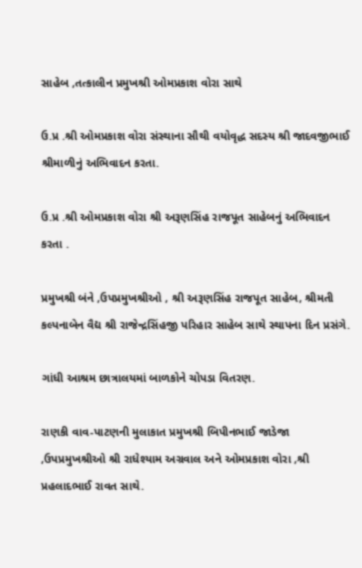સાહેબ ,તત્કાલીન પ્રમુખશ્રી ઓમપ્રકાશ વોરા સાથે

ઉ.પ્ર .શ્રી ઓમપ્રકાશ વોરા સંસ્થાના સૌથી વયોવૃદ્ધ સદસ્ય શ્રી જાદવજીભાઈ શ્રીમાળીનું અભિવાદન કરતા.

ઉ.પ્ર .શ્રી ઓમપ્રકાશ વોરા શ્રી અરૂણસિંહ રાજપૂત સાહેબનું અભિવાદન કરતા .

પ્રમુખશ્રી બંને ,ઉપપ્રમુખશ્રીઓ , શ્રી અરૂણસિંહ રાજપૂત સાહેબ, શ્રીમતી કલ્પનાબેન વૈદ્ય શ્રી રાજેન્દ્રસિંહજી પરિહાર સાહેબ સાથે સ્થાપના દિન પ્રસંગે.

ગાંધી આશ્રમ છાત્રાલયમાં બાળકોને ચોપડા વિતરણ.

રાણકી વાવ-પાટણની મુલાકાત પ્રમુખશ્રી બિપીનભાઈ જાડેજા ,ઉપપ્રમુખશ્રીઓ શ્રી રાધેશ્યામ અગ્રવાલ અને ઓમપ્રકાશ વોરા ,શ્રી પ્રહલાદભાઈ રાવત સાથે.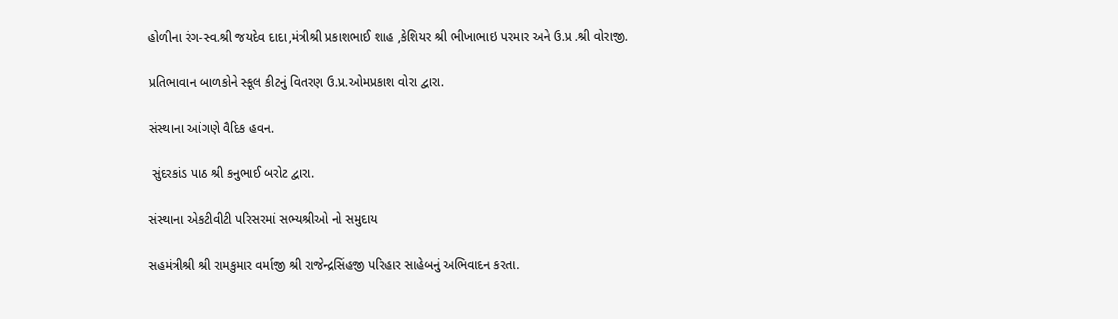હોળીના રંગ-સ્વ.શ્રી જયદેવ દાદા,મંત્રીશ્રી પ્રકાશભાઈ શાહ ,કેશિયર શ્રી ભીખાભાઇ પરમાર અને ઉ.પ્ર .શ્રી વોરાજી.

પ્રતિભાવાન બાળકોને સ્કૂલ કીટનું વિતરણ ઉ.પ્ર.ઓમપ્રકાશ વોરા દ્વારા.

સંસ્થાના આંગણે વૈદિક હવન.

 સુંદરકાંડ પાઠ શ્રી કનુભાઈ બરોટ દ્વારા.

સંસ્થાના એકટીવીટી પરિસરમાં સભ્યશ્રીઓ નો સમુદાય

સહમંત્રીશ્રી શ્રી રામકુમાર વર્માજી શ્રી રાજેન્દ્રસિંહજી પરિહાર સાહેબનું અભિવાદન કરતા.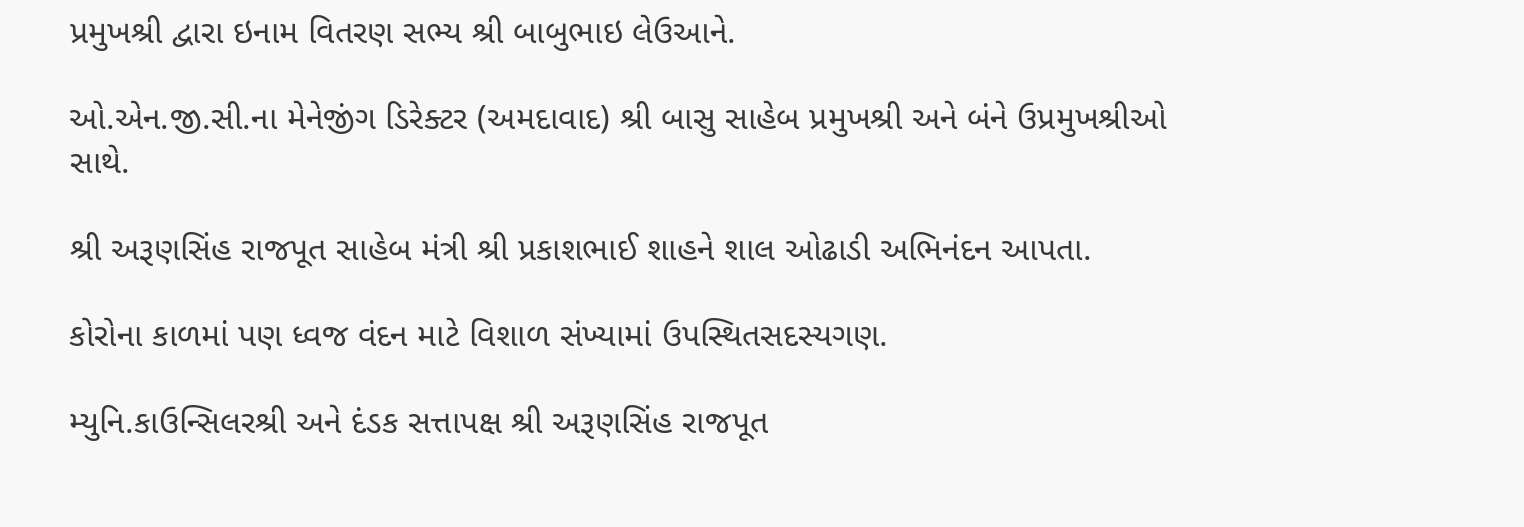પ્રમુખશ્રી દ્વારા ઇનામ વિતરણ સભ્ય શ્રી બાબુભાઇ લેઉઆને.

ઓ.એન.જી.સી.ના મેનેજીંગ ડિરેક્ટર (અમદાવાદ) શ્રી બાસુ સાહેબ પ્રમુખશ્રી અને બંને ઉપ્રમુખશ્રીઓ સાથે.

શ્રી અરૂણસિંહ રાજપૂત સાહેબ મંત્રી શ્રી પ્રકાશભાઈ શાહને શાલ ઓઢાડી અભિનંદન આપતા.

કોરોના કાળમાં પણ ધ્વજ વંદન માટે વિશાળ સંખ્યામાં ઉપસ્થિતસદસ્યગણ.

મ્યુનિ.કાઉન્સિલરશ્રી અને દંડક સત્તાપક્ષ શ્રી અરૂણસિંહ રાજપૂત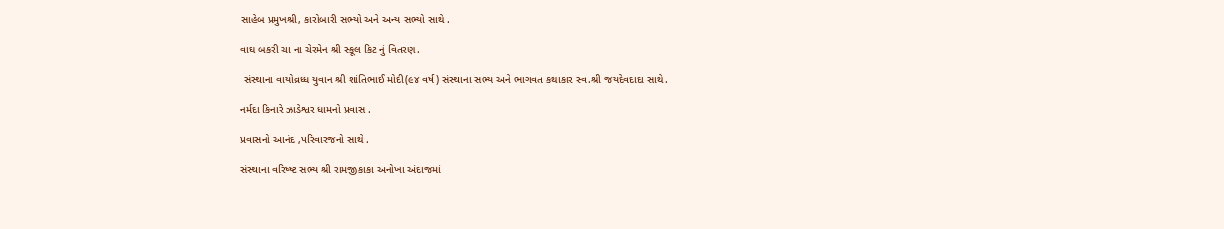સાહેબ પ્રમુખશ્રી, કારોબારી સભ્યો અને અન્ય સભ્યો સાથે .

વાઘ બકરી ચા ના ચેરમેન શ્રી સ્કૂલ કિટ નું વિતરણ.

 સંસ્થાના વાયોવ્રધ્ધ યુવાન શ્રી શાંતિભાઈ મોદી(૯૪ વર્ષ) સંસ્થાના સભ્ય અને ભાગવત કથાકાર સ્વ.શ્રી જયદેવદાદા સાથે.

નર્મદા કિનારે ઝાડેશ્વર ધામનો પ્રવાસ .

પ્રવાસનો આનંદ ,પરિવારજનો સાથે .

સંસ્થાના વરિષ્ષ્ટ સભ્ય શ્રી રામજીકાકા અનોખા અંદાજમાં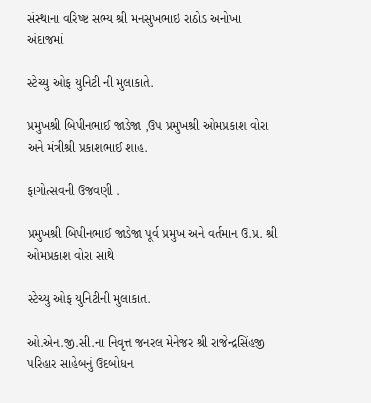સંસ્થાના વરિષ્ષ્ટ સભ્ય શ્રી મનસુખભાઇ રાઠોડ અનોખા અંદાજમાં

સ્ટેચ્યુ ઓફ યુનિટી ની મુલાકાતે.

પ્રમુખશ્રી બિપીનભાઈ જાડેજા ,ઉપ પ્રમુખશ્રી ઓમપ્રકાશ વોરા અને મંત્રીશ્રી પ્રકાશભાઈ શાહ.

ફાગોત્સવની ઉજવણી .

પ્રમુખશ્રી બિપીનભાઈ જાડેજા પૂર્વ પ્રમુખ અને વર્તમાન ઉ.પ્ર. શ્રી ઓમપ્રકાશ વોરા સાથે

સ્ટેચ્યુ ઓફ યુનિટીની મુલાકાત.

ઓ.એન.જી.સી.ના નિવૃત્ત જનરલ મેનેજર શ્રી રાજેન્દ્રસિંહજી પરિહાર સાહેબનું ઉદબોધન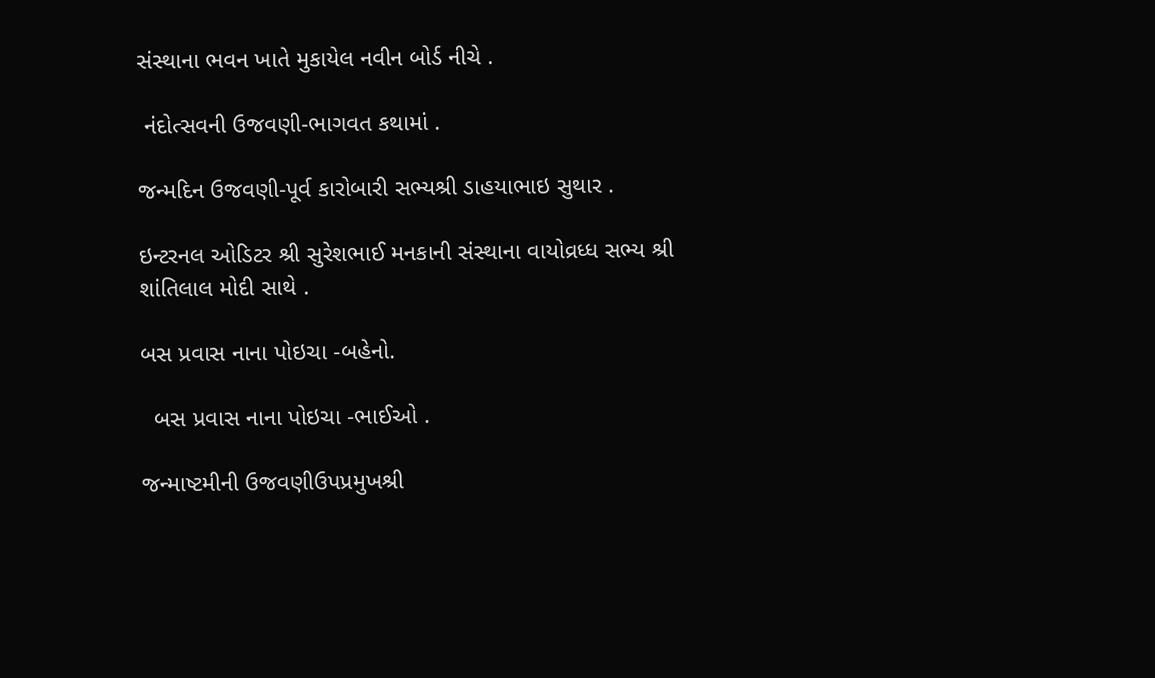સંસ્થાના ભવન ખાતે મુકાયેલ નવીન બોર્ડ નીચે .

 નંદોત્સવની ઉજવણી-ભાગવત કથામાં .

જન્મદિન ઉજવણી-પૂર્વ કારોબારી સભ્યશ્રી ડાહયાભાઇ સુથાર .

ઇન્ટરનલ ઓડિટર શ્રી સુરેશભાઈ મનકાની સંસ્થાના વાયોવ્રધ્ધ સભ્ય શ્રી શાંતિલાલ મોદી સાથે .

બસ પ્રવાસ નાના પોઇચા -બહેનો.

  બસ પ્રવાસ નાના પોઇચા -ભાઈઓ .

જન્માષ્ટમીની ઉજવણીઉપપ્રમુખશ્રી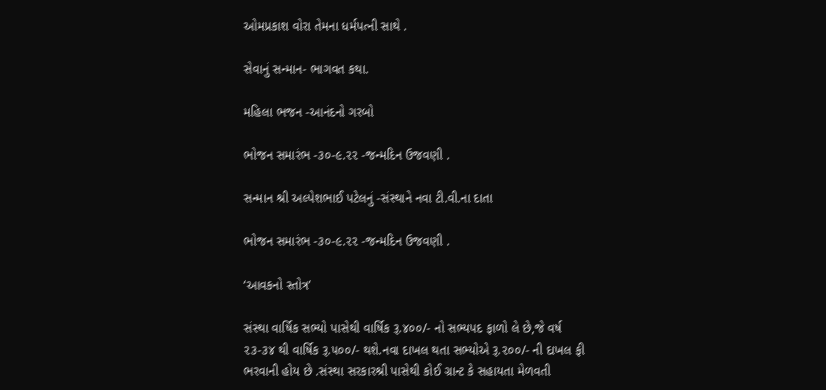ઓમપ્રકાશ વોરા તેમના ધર્મપત્ની સાથે .

સેવાનું સન્માન- ભાગવત કથા.

મહિલા ભજન -આનંદનો ગરબો

ભોજન સમારંભ -૩૦-૯.૨૨ -જન્મદિન ઉજવણી .

સન્માન શ્રી અલ્પેશભાઈ પટેલનું -સંસ્થાને નવા ટી.વી.ના દાતા

ભોજન સમારંભ -૩૦-૯.૨૨ -જન્મદિન ઉજવણી .

‘આવકનો સ્તોત્ર’

સંસ્થા વાર્ષિક સભ્યો પાસેથી વાર્ષિક રૂ.૪૦૦/- નો સભ્યપદ ફાળો લે છે,જે વર્ષ ૨૩-૩૪ થી વાર્ષિક રૂ.૫૦૦/- થશે.નવા દાખલ થતા સભ્યોએ રૂ.૨૦૦/- ની દાખલ ફી ભરવાની હોય છે .સંસ્થા સરકારશ્રી પાસેથી કોઈ ગ્રાન્ટ કે સહાયતા મેળવતી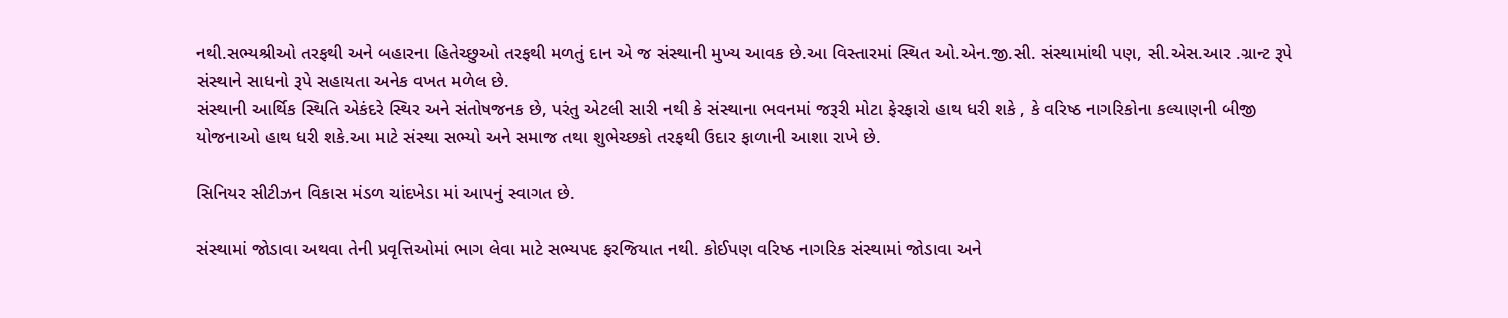નથી.સભ્યશ્રીઓ તરફથી અને બહારના હિતેચ્છુઓ તરફથી મળતું દાન એ જ સંસ્થાની મુખ્ય આવક છે.આ વિસ્તારમાં સ્થિત ઓ.એન.જી.સી. સંસ્થામાંથી પણ, સી.એસ.આર .ગ્રાન્ટ રૂપે સંસ્થાને સાધનો રૂપે સહાયતા અનેક વખત મળેલ છે.
સંસ્થાની આર્થિક સ્થિતિ એકંદરે સ્થિર અને સંતોષજનક છે, પરંતુ એટલી સારી નથી કે સંસ્થાના ભવનમાં જરૂરી મોટા ફેરફારો હાથ ધરી શકે , કે વરિષ્ઠ નાગરિકોના કલ્યાણની બીજી યોજનાઓ હાથ ધરી શકે.આ માટે સંસ્થા સભ્યો અને સમાજ તથા શુભેચ્છકો તરફથી ઉદાર ફાળાની આશા રાખે છે.

સિનિયર સીટીઝન વિકાસ મંડળ ચાંદખેડા માં આપનું સ્વાગત છે.

સંસ્થામાં જોડાવા અથવા તેની પ્રવૃત્તિઓમાં ભાગ લેવા માટે સભ્યપદ ફરજિયાત નથી. કોઈપણ વરિષ્ઠ નાગરિક સંસ્થામાં જોડાવા અને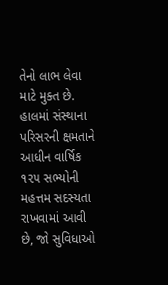તેનો લાભ લેવા માટે મુક્ત છે. હાલમાં સંસ્થાના પરિસરની ક્ષમતાને આધીન વાર્ષિક ૧૨૫ સભ્યોની મહત્તમ સદસ્યતા રાખવામાં આવી છે, જો સુવિધાઓ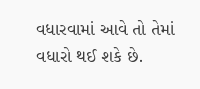વધારવામાં આવે તો તેમાં વધારો થઈ શકે છે.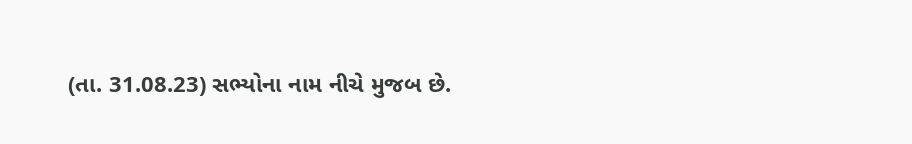(તા. 31.08.23) સભ્યોના નામ નીચે મુજબ છે.